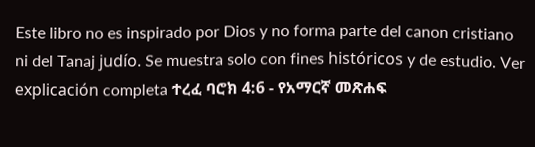Este libro no es inspirado por Dios y no forma parte del canon cristiano ni del Tanaj judío. Se muestra solo con fines históricos y de estudio. Ver explicación completa ተረፈ ባሮክ 4:6 - የአማርኛ መጽሐፍ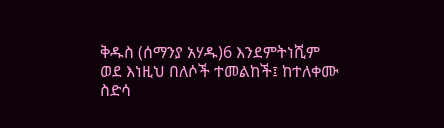ቅዱስ (ሰማንያ አሃዱ)6 እንደምትነሺም ወደ እነዚህ በለሶች ተመልከች፤ ከተለቀሙ ስድሳ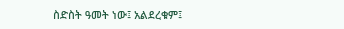ስድስት ዓመት ነው፤ አልደረቁም፤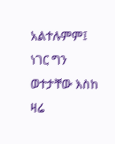አልተሉምም፤ ነገር ግን ወተታቸው እስከ ዛሬ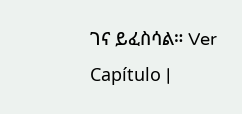ገና ይፈስሳል። Ver Capítulo |